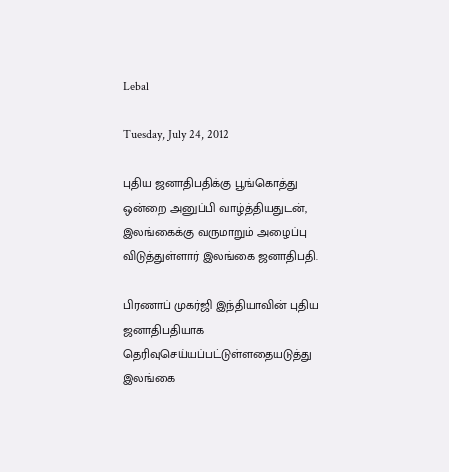Lebal

Tuesday, July 24, 2012

புதிய ஜனாதிபதிக்கு பூங்கொத்து ஒன்றை அனுப்பி வாழ்த்தியதுடன், இலங்கைக்கு வருமாறும் அழைப்பு விடுத்துள்ளார் இலங்கை ஜனாதிபதி.

பிரணாப் முகர்ஜி இந்தியாவின் புதிய ஜனாதிபதியாக தெரிவுசெய்யப்பட்டுள்ளதையடுத்து இலங்கை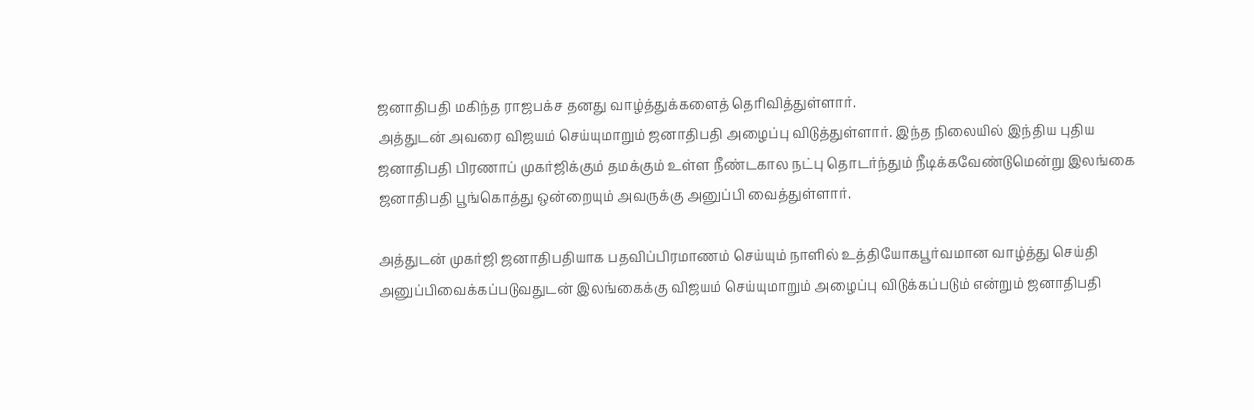ஜனாதிபதி மகிந்த ராஜபக்ச தனது வாழ்த்துக்களைத் தெரிவித்துள்ளார்.
அத்துடன் அவரை விஜயம் செய்யுமாறும் ஜனாதிபதி அழைப்பு விடுத்துள்ளார். இந்த நிலையில் இந்திய புதிய ஜனாதிபதி பிரணாப் முகர்ஜிக்கும் தமக்கும் உள்ள நீண்டகால நட்பு தொடர்ந்தும் நீடிக்கவேண்டுமென்று இலங்கை ஜனாதிபதி பூங்கொத்து ஒன்றையும் அவருக்கு அனுப்பி வைத்துள்ளார்.

அத்துடன் முகர்ஜி ஜனாதிபதியாக பதவிப்பிரமாணம் செய்யும் நாளில் உத்தியோகபூர்வமான வாழ்த்து செய்தி அனுப்பிவைக்கப்படுவதுடன் இலங்கைக்கு விஜயம் செய்யுமாறும் அழைப்பு விடுக்கப்படும் ௭ன்றும் ஜனாதிபதி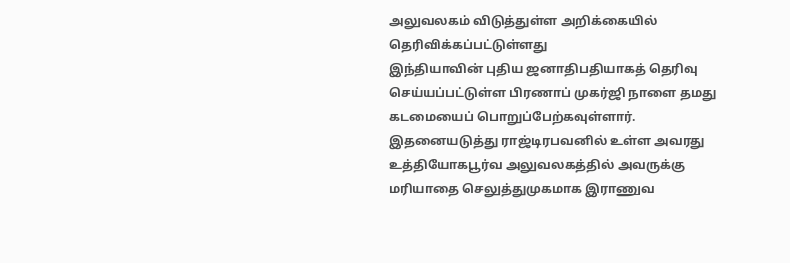அலுவலகம் விடுத்துள்ள அறிக்கையில் தெரிவிக்கப்பட்டுள்ளது
இந்தியாவின் புதிய ஜனாதிபதியாகத் தெரிவு செய்யப்பட்டுள்ள பிரணாப் முகர்ஜி நாளை தமது கடமையைப் பொறுப்பேற்கவுள்ளார். இதனையடுத்து ராஜ்டிரபவனில் உள்ள அவரது உத்தியோகபூர்வ அலுவலகத்தில் அவருக்கு மரியாதை செலுத்துமுகமாக இராணுவ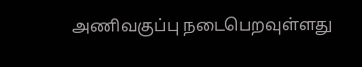அணிவகுப்பு நடைபெறவுள்ளது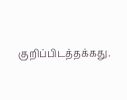குறிப்பிடத்தக்கது.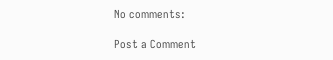No comments:

Post a Comment